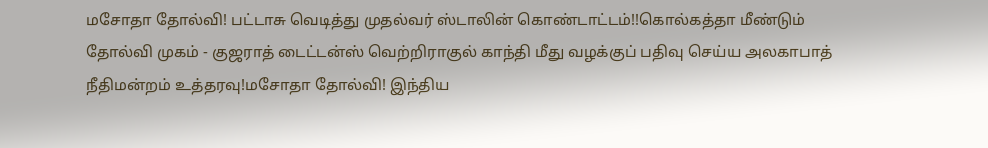மசோதா தோல்வி! பட்டாசு வெடித்து முதல்வர் ஸ்டாலின் கொண்டாட்டம்!!கொல்கத்தா மீண்டும் தோல்வி முகம் - குஜராத் டைட்டன்ஸ் வெற்றிராகுல் காந்தி மீது வழக்குப் பதிவு செய்ய அலகாபாத் நீதிமன்றம் உத்தரவு!மசோதா தோல்வி! இந்திய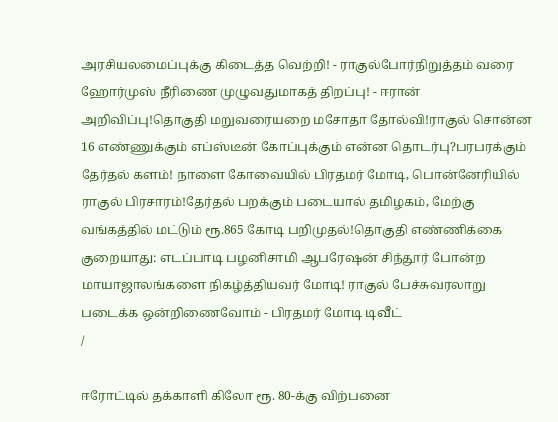அரசியலமைப்புக்கு கிடைத்த வெற்றி! - ராகுல்போர்நிறுத்தம் வரை ஹோர்முஸ் நீரிணை முழுவதுமாகத் திறப்பு! - ஈரான் அறிவிப்பு!தொகுதி மறுவரையறை மசோதா தோல்வி!ராகுல் சொன்ன 16 எண்ணுக்கும் எப்ஸ்டீன் கோப்புக்கும் என்ன தொடர்பு?பரபரக்கும் தேர்தல் களம்! நாளை கோவையில் பிரதமர் மோடி, பொன்னேரியில் ராகுல் பிரசாரம்!தேர்தல் பறக்கும் படையால் தமிழகம், மேற்கு வங்கத்தில் மட்டும் ரூ.865 கோடி பறிமுதல்!தொகுதி எண்ணிக்கை குறையாது: எடப்பாடி பழனிசாமி ஆபரேஷன் சிந்தூர் போன்ற மாயாஜாலங்களை நிகழ்த்தியவர் மோடி! ராகுல் பேச்சுவரலாறு படைக்க ஒன்றிணைவோம் - பிரதமர் மோடி டிவீட்
/

ஈரோட்டில் தக்காளி கிலோ ரூ. 80-க்கு விற்பனை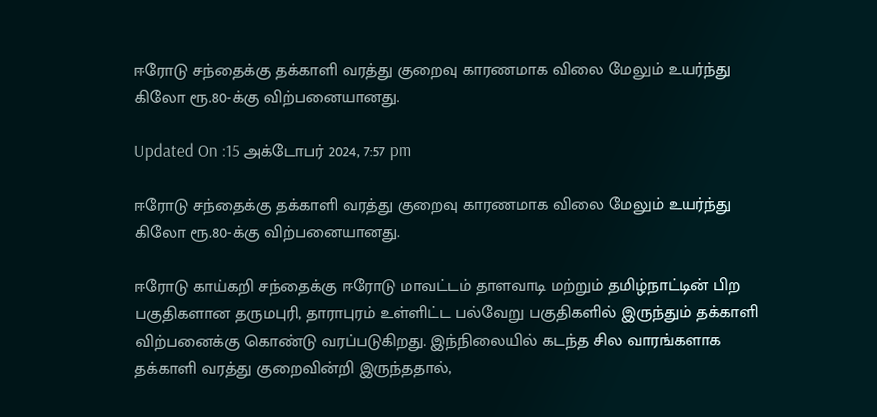ஈரோடு சந்தைக்கு தக்காளி வரத்து குறைவு காரணமாக விலை மேலும் உயர்ந்து கிலோ ரூ.80-க்கு விற்பனையானது.

Updated On :15 அக்டோபர் 2024, 7:57 pm

ஈரோடு சந்தைக்கு தக்காளி வரத்து குறைவு காரணமாக விலை மேலும் உயர்ந்து கிலோ ரூ.80-க்கு விற்பனையானது.

ஈரோடு காய்கறி சந்தைக்கு ஈரோடு மாவட்டம் தாளவாடி மற்றும் தமிழ்நாட்டின் பிற பகுதிகளான தருமபுரி, தாராபுரம் உள்ளிட்ட பல்வேறு பகுதிகளில் இருந்தும் தக்காளி விற்பனைக்கு கொண்டு வரப்படுகிறது. இந்நிலையில் கடந்த சில வாரங்களாக தக்காளி வரத்து குறைவின்றி இருந்ததால்,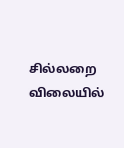சில்லறை விலையில்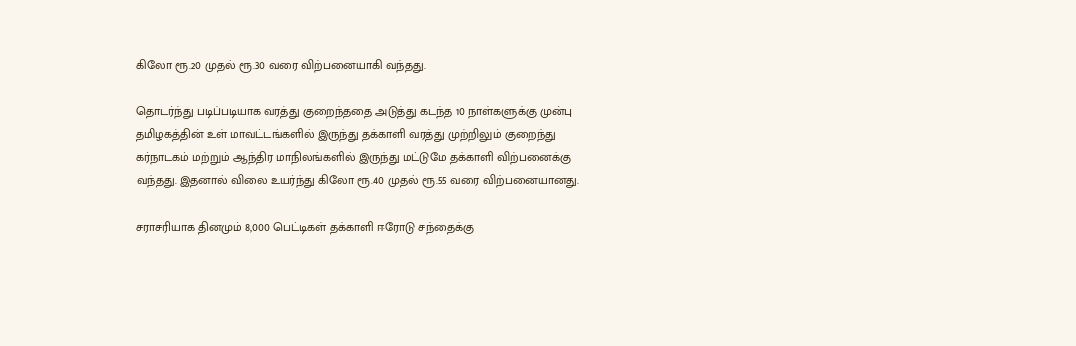கிலோ ரூ.20 முதல் ரூ.30 வரை விற்பனையாகி வந்தது.

தொடர்ந்து படிப்படியாக வரத்து குறைந்ததை அடுத்து கடந்த 10 நாள்களுக்கு முன்பு தமிழகத்தின் உள் மாவட்டங்களில் இருந்து தக்காளி வரத்து முற்றிலும் குறைந்து கர்நாடகம் மற்றும் ஆந்திர மாநிலங்களில் இருந்து மட்டுமே தக்காளி விற்பனைக்கு வந்தது. இதனால் விலை உயர்ந்து கிலோ ரூ.40 முதல் ரூ.55 வரை விற்பனையானது.

சராசரியாக தினமும் 8,000 பெட்டிகள் தக்காளி ஈரோடு சந்தைக்கு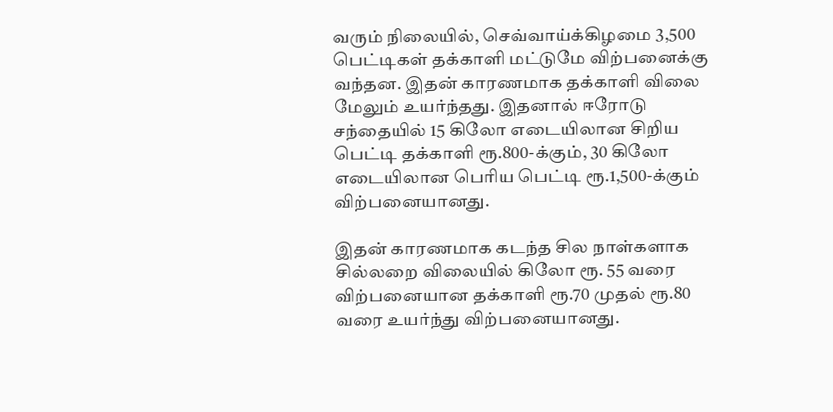வரும் நிலையில், செவ்வாய்க்கிழமை 3,500 பெட்டிகள் தக்காளி மட்டுமே விற்பனைக்கு வந்தன. இதன் காரணமாக தக்காளி விலை மேலும் உயர்ந்தது. இதனால் ஈரோடு சந்தையில் 15 கிலோ எடையிலான சிறிய பெட்டி தக்காளி ரூ.800-க்கும், 30 கிலோ எடையிலான பெரிய பெட்டி ரூ.1,500-க்கும் விற்பனையானது.

இதன் காரணமாக கடந்த சில நாள்களாக சில்லறை விலையில் கிலோ ரூ. 55 வரை விற்பனையான தக்காளி ரூ.70 முதல் ரூ.80 வரை உயர்ந்து விற்பனையானது.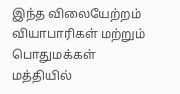இந்த விலையேற்றம் வியாபாரிகள் மற்றும் பொதுமக்கள் மத்தியில்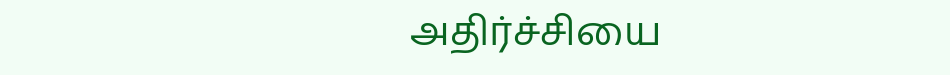அதிர்ச்சியை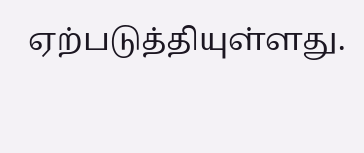ஏற்படுத்தியுள்ளது.